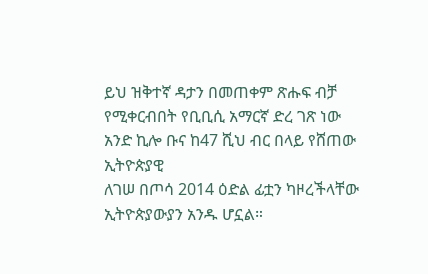ይህ ዝቅተኛ ዳታን በመጠቀም ጽሑፍ ብቻ የሚቀርብበት የቢቢሲ አማርኛ ድረ ገጽ ነው
አንድ ኪሎ ቡና ከ47 ሺህ ብር በላይ የሸጠው ኢትዮጵያዊ
ለገሠ በጦሳ 2014 ዕድል ፊቷን ካዞረችላቸው ኢትዮጵያውያን አንዱ ሆኗል።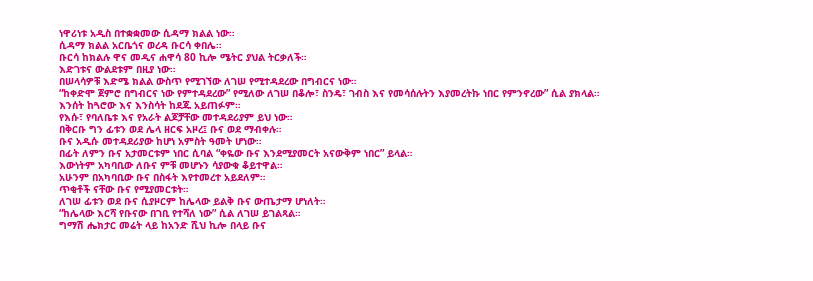ነዋሪነቱ አዲስ በተቋቋመው ሲዳማ ክልል ነው።
ሲዳማ ክልል አርቤጎና ወረዳ ቡርሳ ቀበሌ።
ቡርሳ ከክልሉ ዋና መዲና ሐዋሳ 80 ኪሎ ሜትር ያህል ትርቃለች።
እድገቱና ውልደቱም በዚያ ነው።
በሠላሳዎቹ እድሜ ክልል ውስጥ የሚገኘው ለገሠ የሚተዳደረው በግብርና ነው።
“ከቀድሞ ጀምሮ በግብርና ነው የምተዳደረው” የሚለው ለገሠ በቆሎ፣ ስንዴ፣ ገብስ እና የመሳሰሉትን እያመረትኩ ነበር የምንኖረው” ሲል ያክላል።
እንሰት ከጓሮው እና እንስሳት ከደጁ አይጠፉም።
የእሱ፣ የባለቤቱ እና የአራት ልጆቻቸው መተዳደሪያም ይህ ነው።
በቅርቡ ግን ፊቱን ወደ ሌላ ዘርፍ አዞረ፤ ቡና ወደ ማብቀሉ።
ቡና አዲሱ መተዳደሪያው ከሆነ አምስት ዓመት ሆነው።
በፊት ለምን ቡና አታመርቱም ነበር ሲባል “ቀዬው ቡና እንደሚያመርት አናውቅም ነበር” ይላል።
እውነትም አካባቢው ለቡና ምቹ መሆኑን ሳያውቁ ቆይተዋል።
አሁንም በአካባቢው ቡና በስፋት እየተመረተ አይደለም።
ጥቂቶች ናቸው ቡና የሚያመርቱት።
ለገሠ ፊቱን ወደ ቡና ሲያዞርም ከሌላው ይልቅ ቡና ውጤታማ ሆነለት።
“ከሌላው እርሻ የቡናው በገቢ የተሻለ ነው” ሲል ለገሠ ይገልጻል።
ግማሽ ሔክታር መሬት ላይ ከአንድ ሺህ ኪሎ በላይ ቡና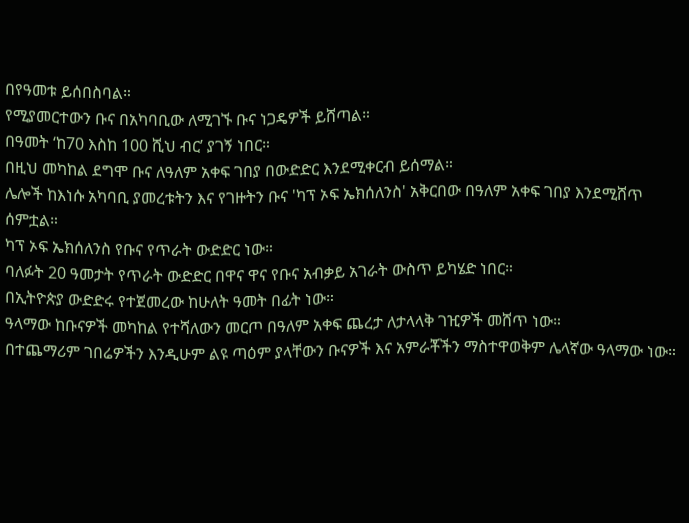በየዓመቱ ይሰበስባል።
የሚያመርተውን ቡና በአካባቢው ለሚገኙ ቡና ነጋዴዎች ይሸጣል።
በዓመት ‘ከ70 እስከ 100 ሺህ ብር’ ያገኝ ነበር።
በዚህ መካከል ደግሞ ቡና ለዓለም አቀፍ ገበያ በውድድር እንደሚቀርብ ይሰማል።
ሌሎች ከእነሱ አካባቢ ያመረቱትን እና የገዙትን ቡና 'ካፕ ኦፍ ኤክሰለንስ' አቅርበው በዓለም አቀፍ ገበያ እንደሚሸጥ ሰምቷል።
ካፕ ኦፍ ኤክሰለንስ የቡና የጥራት ውድድር ነው።
ባለፉት 20 ዓመታት የጥራት ውድድር በዋና ዋና የቡና አብቃይ አገራት ውስጥ ይካሄድ ነበር።
በኢትዮጵያ ውድድሩ የተጀመረው ከሁለት ዓመት በፊት ነው።
ዓላማው ከቡናዎች መካከል የተሻለውን መርጦ በዓለም አቀፍ ጨረታ ለታላላቅ ገዢዎች መሸጥ ነው።
በተጨማሪም ገበሬዎችን እንዲሁም ልዩ ጣዕም ያላቸውን ቡናዎች እና አምራቾችን ማስተዋወቅም ሌላኛው ዓላማው ነው።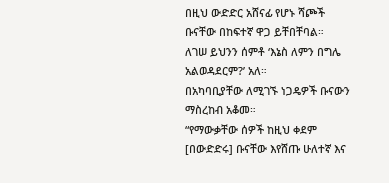በዚህ ውድድር አሸናፊ የሆኑ ሻጮች ቡናቸው በከፍተኛ ዋጋ ይቸበቸባል።
ለገሠ ይህንን ሰምቶ ‘እኔስ ለምን በግሌ አልወዳደርም?’ አለ።
በአካባቢያቸው ለሚገኙ ነጋዴዎች ቡናውን ማስረከብ አቆመ።
“የማውቃቸው ሰዎች ከዚህ ቀደም [በውድድሩ] ቡናቸው እየሸጡ ሁለተኛ እና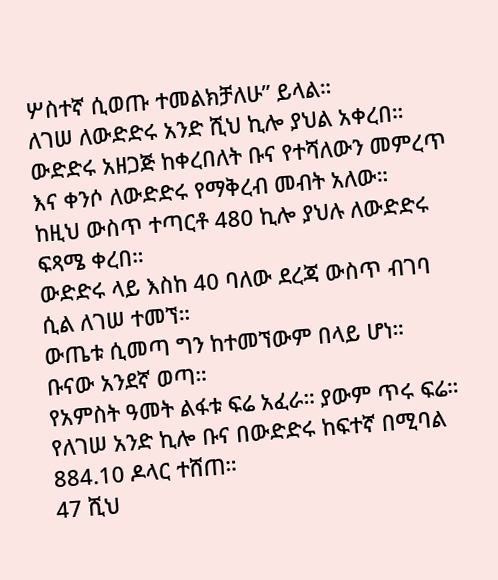ሦስተኛ ሲወጡ ተመልክቻለሁ” ይላል።
ለገሠ ለውድድሩ አንድ ሺህ ኪሎ ያህል አቀረበ።
ውድድሩ አዘጋጅ ከቀረበለት ቡና የተሻለውን መምረጥ እና ቀንሶ ለውድድሩ የማቅረብ መብት አለው።
ከዚህ ውስጥ ተጣርቶ 480 ኪሎ ያህሉ ለውድድሩ ፍጻሜ ቀረበ።
ውድድሩ ላይ እስከ 40 ባለው ደረጃ ውስጥ ብገባ ሲል ለገሠ ተመኘ።
ውጤቱ ሲመጣ ግን ከተመኘውም በላይ ሆነ።
ቡናው አንደኛ ወጣ።
የአምስት ዓመት ልፋቱ ፍሬ አፈራ። ያውም ጥሩ ፍሬ።
የለገሠ አንድ ኪሎ ቡና በውድድሩ ከፍተኛ በሚባል 884.10 ዶላር ተሸጠ።
47 ሺህ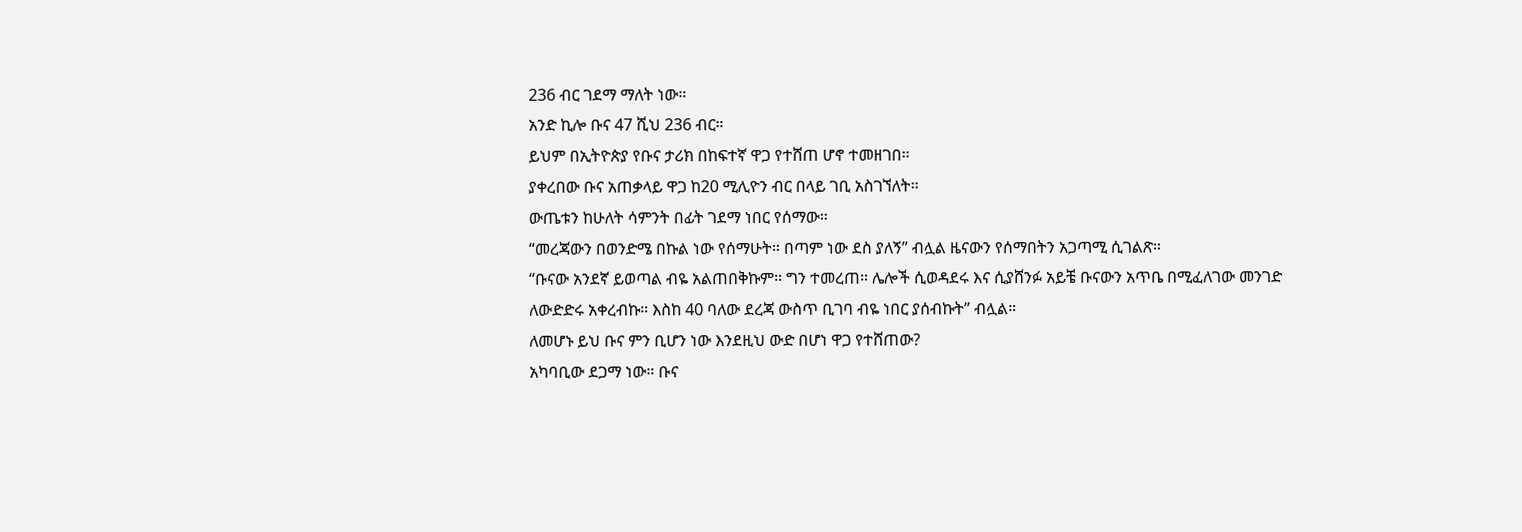236 ብር ገደማ ማለት ነው።
አንድ ኪሎ ቡና 47 ሺህ 236 ብር።
ይህም በኢትዮጵያ የቡና ታሪክ በከፍተኛ ዋጋ የተሸጠ ሆኖ ተመዘገበ።
ያቀረበው ቡና አጠቃላይ ዋጋ ከ20 ሚሊዮን ብር በላይ ገቢ አስገኘለት።
ውጤቱን ከሁለት ሳምንት በፊት ገደማ ነበር የሰማው።
“መረጃውን በወንድሜ በኩል ነው የሰማሁት። በጣም ነው ደስ ያለኝ” ብሏል ዜናውን የሰማበትን አጋጣሚ ሲገልጽ።
“ቡናው አንደኛ ይወጣል ብዬ አልጠበቅኩም። ግን ተመረጠ። ሌሎች ሲወዳደሩ እና ሲያሸንፉ አይቼ ቡናውን አጥቤ በሚፈለገው መንገድ ለውድድሩ አቀረብኩ። እስከ 40 ባለው ደረጃ ውስጥ ቢገባ ብዬ ነበር ያሰብኩት” ብሏል።
ለመሆኑ ይህ ቡና ምን ቢሆን ነው እንደዚህ ውድ በሆነ ዋጋ የተሸጠው?
አካባቢው ደጋማ ነው። ቡና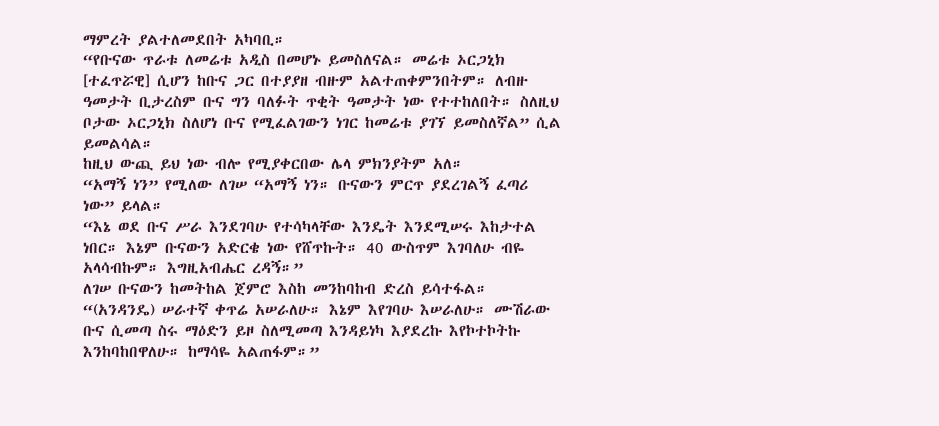ማምረት ያልተለመደበት አካባቢ።
“የቡናው ጥራቱ ለመሬቱ አዲስ በመሆኑ ይመስለናል። መሬቱ ኦርጋኒክ [ተፈጥሯዊ] ሲሆን ከቡና ጋር በተያያዘ ብዙም አልተጠቀምንበትም። ለብዙ ዓመታት ቢታረስም ቡና ግን ባለፉት ጥቂት ዓመታት ነው የተተከለበት። ስለዚህ ቦታው ኦርጋኒክ ስለሆነ ቡና የሚፈልገውን ነገር ከመሬቱ ያገኘ ይመስለኛል” ሲል ይመልሳል።
ከዚህ ውጪ ይህ ነው ብሎ የሚያቀርበው ሌላ ምክንያትም አለ።
“አማኝ ነን” የሚለው ለገሠ “አማኝ ነን። ቡናውን ምርጥ ያደረገልኝ ፈጣሪ ነው” ይላል።
“እኔ ወደ ቡና ሥራ እንደገባሁ የተሳካላቸው እንዴት እንደሚሠሩ እከታተል ነበር። እኔም ቡናውን አድርቄ ነው የሸጥኩት። 40 ውስጥም እገባለሁ ብዬ አላሳብኩም። እግዚአብሔር ረዳኝ።”
ለገሠ ቡናውን ከመትከል ጀምሮ እስከ መንከባከብ ድረስ ይሳተፋል።
“(አንዳንዴ) ሠራተኛ ቀጥሬ አሠራለሁ። እኔም እየገባሁ እሠራለሁ። ሙሽራው ቡና ሲመጣ ስሩ ማዕድን ይዞ ስለሚመጣ እንዳይነካ እያደረኩ እየኮተኮትኩ እንከባከበዋለሁ። ከማሳዬ አልጠፋም።”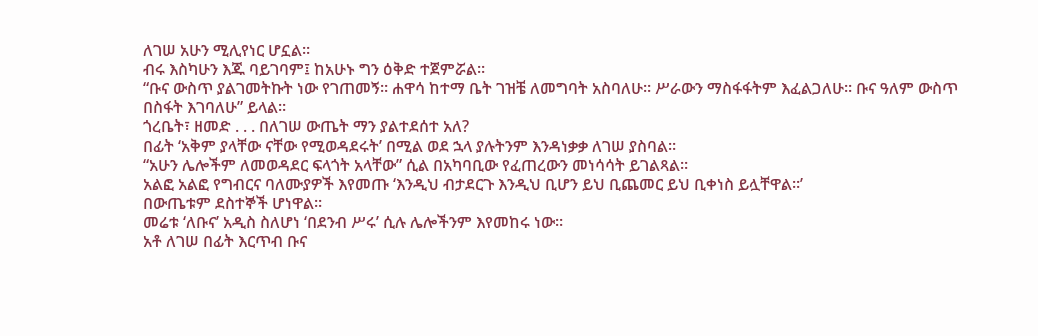ለገሠ አሁን ሚሊየነር ሆኗል።
ብሩ እስካሁን እጁ ባይገባም፤ ከአሁኑ ግን ዕቅድ ተጀምሯል።
“ቡና ውስጥ ያልገመትኩት ነው የገጠመኝ። ሐዋሳ ከተማ ቤት ገዝቼ ለመግባት አስባለሁ። ሥራውን ማስፋፋትም እፈልጋለሁ። ቡና ዓለም ውስጥ በስፋት እገባለሁ” ይላል።
ጎረቤት፣ ዘመድ . . . በለገሠ ውጤት ማን ያልተደሰተ አለ?
በፊት ‘አቅም ያላቸው ናቸው የሚወዳደሩት’ በሚል ወደ ኋላ ያሉትንም እንዳነቃቃ ለገሠ ያስባል።
“አሁን ሌሎችም ለመወዳደር ፍላጎት አላቸው” ሲል በአካባቢው የፈጠረውን መነሳሳት ይገልጻል።
አልፎ አልፎ የግብርና ባለሙያዎች እየመጡ ‘እንዲህ ብታደርጉ እንዲህ ቢሆን ይህ ቢጨመር ይህ ቢቀነስ ይሏቸዋል።’
በውጤቱም ደስተኞች ሆነዋል።
መሬቱ ‘ለቡና’ አዲስ ስለሆነ ‘በደንብ ሥሩ’ ሲሉ ሌሎችንም እየመከሩ ነው።
አቶ ለገሠ በፊት እርጥብ ቡና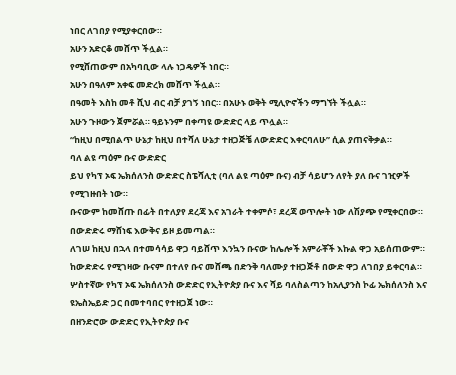ነበር ለገበያ የሚያቀርበው።
አሁን አድርቆ መሸጥ ችሏል።
የሚሸጠውም በአካባቢው ላሉ ነጋዴዎች ነበር።
አሁን በዓለም አቀፍ መድረክ መሸጥ ችሏል።
በዓመት እስከ መቶ ሺህ ብር ብቻ ያገኝ ነበር። በአሁኑ ወቅት ሚሊዮኖችን ማግኘት ችሏል።
አሁን ጉዞውን ጀምሯል። ዓይኑንም በቀጣዩ ውድድር ላይ ጥሏል።
“ከዚህ በሚበልጥ ሁኔታ ከዚህ በተሻለ ሁኔታ ተዘጋጅቼ ለውድድር እቀርባለሁ” ሲል ያጠናቅቃል።
ባለ ልዩ ጣዕም ቡና ውድድር
ይህ የካፕ ኦፍ ኤክሰለንስ ውድድር ስፔሻሊቲ (ባለ ልዩ ጣዕም ቡና) ብቻ ሳይሆን ለየት ያለ ቡና ገዢዎች የሚገዙበት ነው።
ቡናውም ከመሸጡ በፊት በተለያየ ደረጃ እና አገራት ተቀምሶ፣ ደረጃ ወጥሎት ነው ለሽያጭ የሚቀርበው።
በውድድሩ ማሸነፍ እውቅና ይዞ ይመጣል።
ለገሠ ከዚህ በኋላ በተመሳሳይ ዋጋ ባይሸጥ እንኳን ቡናው ከሌሎች አምራቾች እኩል ዋጋ አይሰጠውም።
ከውድድሩ የሚገዛው ቡናም በተለየ ቡና መሸጫ በድንቅ ባለሙያ ተዘጋጅቶ በውድ ዋጋ ለገበያ ይቀርባል።
ሦስተኛው የካፕ ኦፍ ኤክሰለንስ ውድድር የኢትዮጵያ ቡና እና ሻይ ባለስልጣን ከአሊያንስ ኮፊ ኤክሰለንስ እና ዩኤስኤይድ ጋር በመተባበር የተዘጋጀ ነው።
በዘንድሮው ውድድር የኢትዮጵያ ቡና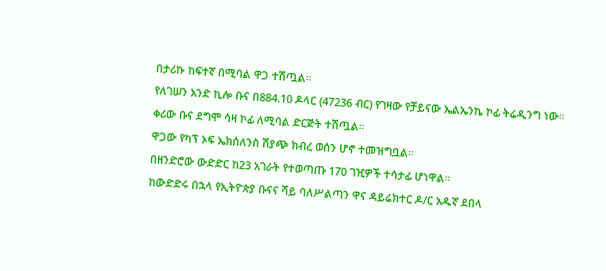በታሪኩ ከፍተኛ በሚባል ዋጋ ተሽጧል።
የለገሠን አንድ ኪሎ ቡና በ884.10 ዶላር (47236 ብር) የገዛው የቻይናው ኤልኤንኬ ኮፊ ትሬዲንግ ነው።
ቀሪው ቡና ደግሞ ሳዛ ኮፊ ለሚባል ድርጅት ተሽጧል።
ዋጋው የካፕ ኦፍ ኤክሰለንስ ሽያጭ ክብረ ወሰን ሆኖ ተመዝግቧል።
በዘንድሮው ውድድር ከ23 አገራት የተወጣጡ 170 ገዢዎች ተሳታፊ ሆነዋል።
ከውድድሩ በኋላ የኢትዮጵያ ቡናና ሻይ ባለሥልጣን ዋና ዳይሬክተር ዶ/ር አዱኛ ደበላ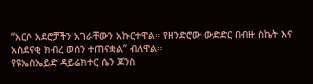“አርሶ አደሮቻችን አገራቸውን አኩርተዋል። የዘንድሮው ውድድር በብዙ ስኬት እና አስደናቂ ክብረ ወሰን ተጠናቋል” ብለዋል።
የዩኤስኤይድ ዳይሬክተር ሴን ጆንስ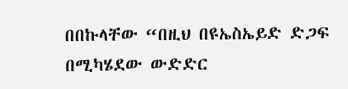በበኩላቸው “በዚህ በዩኤስኤይድ ድጋፍ በሚካሄደው ውድድር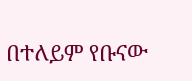በተለይም የቡናው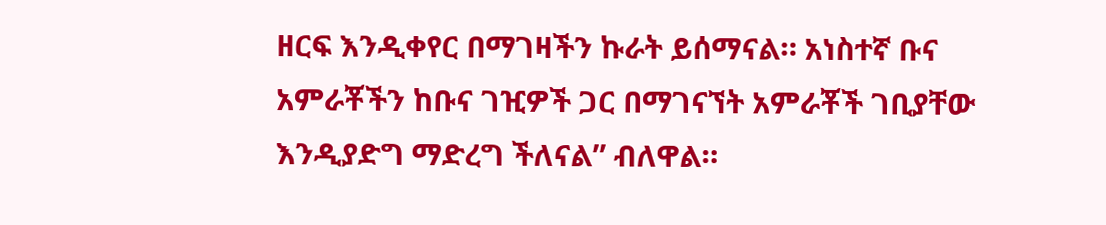ዘርፍ እንዲቀየር በማገዛችን ኩራት ይሰማናል። አነስተኛ ቡና አምራቾችን ከቡና ገዢዎች ጋር በማገናኘት አምራቾች ገቢያቸው እንዲያድግ ማድረግ ችለናል” ብለዋል።